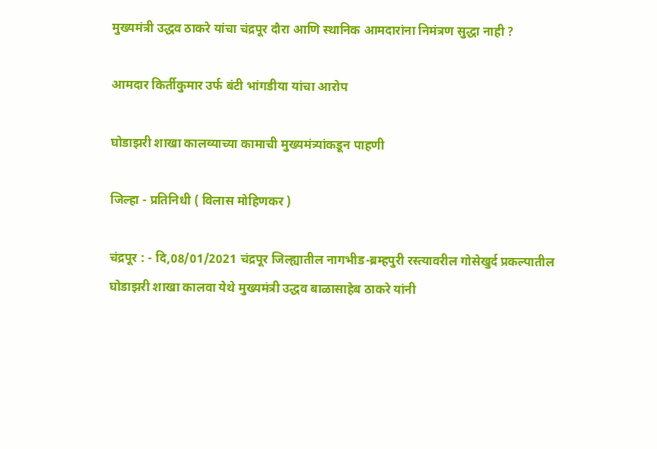मुख्यमंत्री उद्धव ठाकरे यांचा चंद्रपूर दौरा आणि स्थानिक आमदारांना निमंत्रण सुद्धा नाही ?

आमदार किर्तीकुमार उर्फ बंटी भांगडीया यांचा आरोप

घोडाझरी शाखा कालव्याच्या कामाची मुख्यमंत्र्यांकडून पाहणी

जिल्हा - प्रतिनिधी ( विलास मोहिणकर )

चंद्रपूर : - दि,08/01/2021 चंद्रपूर जिल्ह्यातील नागभीड-ब्रम्हपुरी रस्त्यावरील गोसेखुर्द प्रकल्पातील घोडाझरी शाखा कालवा येथे मुख्यमंत्री उद्धव बाळासाहेब ठाकरे यांनी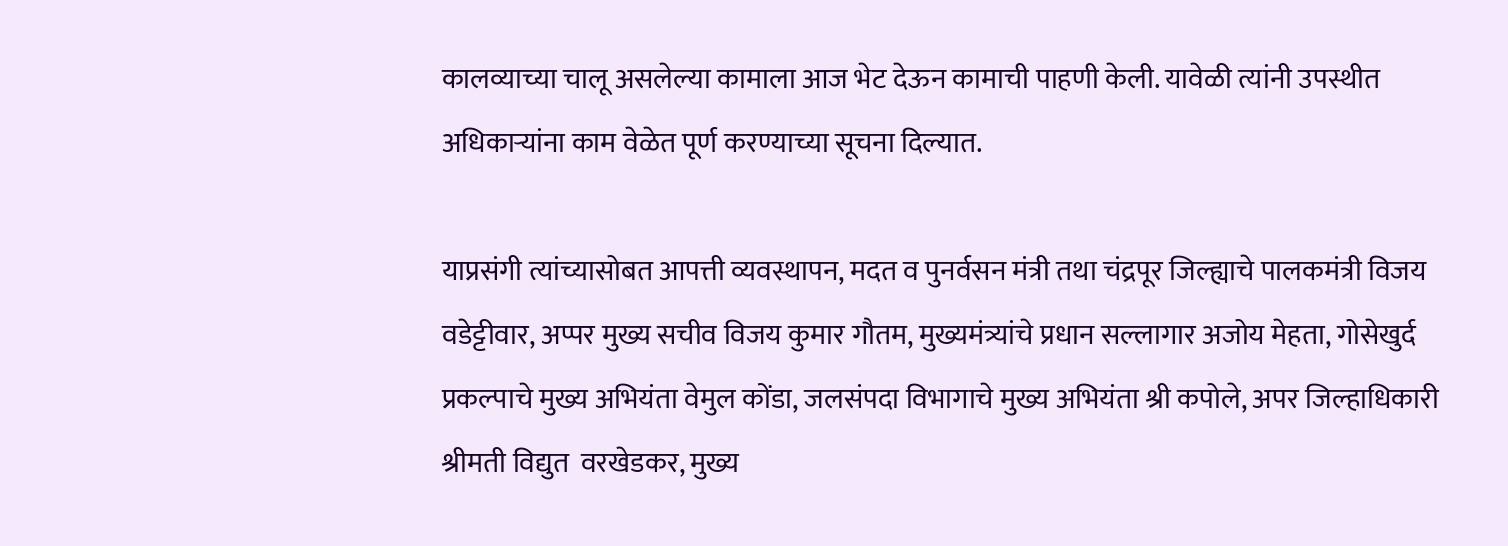कालव्याच्या चालू असलेल्या कामाला आज भेट देऊन कामाची पाहणी केली. यावेळी त्यांनी उपस्थीत अधिकाऱ्यांना काम वेळेत पूर्ण करण्याच्या सूचना दिल्यात.

याप्रसंगी त्यांच्यासोबत आपत्ती व्यवस्थापन, मदत व पुनर्वसन मंत्री तथा चंद्रपूर जिल्ह्याचे पालकमंत्री विजय वडेट्टीवार, अप्पर मुख्य सचीव विजय कुमार गौतम, मुख्यमंत्र्यांचे प्रधान सल्लागार अजोय मेहता, गोसेखुर्द प्रकल्पाचे मुख्य अभियंता वेमुल कोंडा, जलसंपदा विभागाचे मुख्य अभियंता श्री कपोले, अपर जिल्हाधिकारी श्रीमती विद्युत  वरखेडकर, मुख्य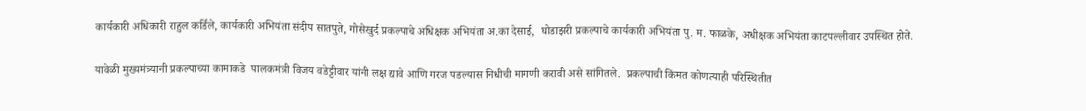कार्यकारी अधिकारी राहुल कर्डिले, कार्यकारी अभियंता संदीप सातपुते, गोसेखुर्द प्रकल्पाचे अधिक्षक अभियंता अ.का देसाई,  घोडाझरी प्रकल्पाचे कार्यकारी अभियंता पु. म. फाळके, अधीक्षक अभियंता काटपल्लीवार उपस्थित होते.

यावेळी मुख्यमंत्र्यानी प्रकल्पाच्या कामाकडे  पालकमंत्री विजय वडेट्टीवार यांनी लक्ष द्यावे आणि गरज पडल्यास निधीची मागणी करावी असे सांगितले.  प्रकल्पाची किंमत कोणत्याही परिस्थितीत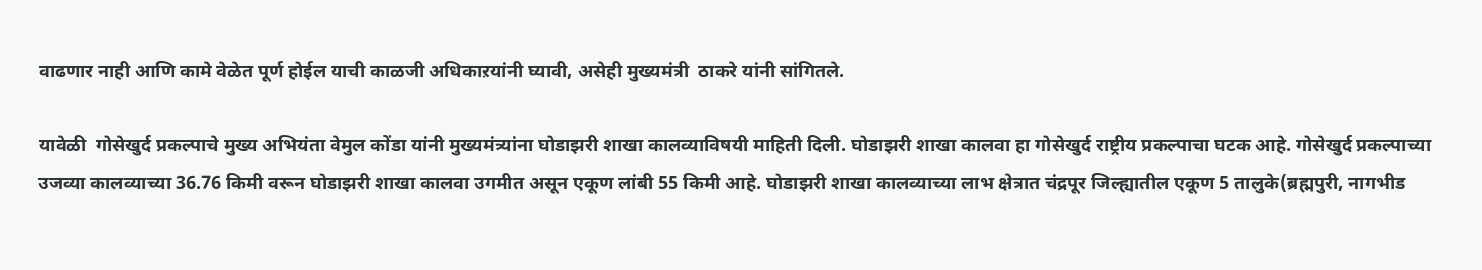वाढणार नाही आणि कामे वेळेत पूर्ण होईल याची काळजी अधिकाऱयांनी घ्यावी, असेही मुख्यमंत्री  ठाकरे यांनी सांगितले.

यावेळी  गोसेखुर्द प्रकल्पाचे मुख्य अभियंता वेमुल कोंडा यांनी मुख्यमंत्र्यांना घोडाझरी शाखा कालव्याविषयी माहिती दिली. घोडाझरी शाखा कालवा हा गोसेखुर्द राष्ट्रीय प्रकल्पाचा घटक आहे. गोसेखुर्द प्रकल्पाच्या  उजव्या कालव्याच्या 36.76 किमी वरून घोडाझरी शाखा कालवा उगमीत असून एकूण लांबी 55 किमी आहे. घोडाझरी शाखा कालव्याच्या लाभ क्षेत्रात चंद्रपूर जिल्ह्यातील एकूण 5 तालुके(ब्रह्मपुरी, नागभीड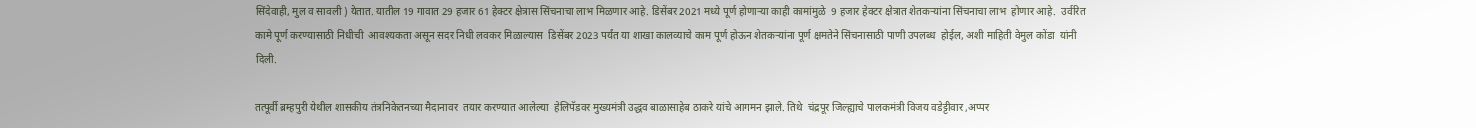सिंदेवाही, मुल व सावली ) येतात. यातील 19 गावात 29 हजार 61 हेक्टर क्षेत्रास सिंचनाचा लाभ मिळणार आहे. डिसेंबर 2021 मध्ये पूर्ण होणाऱ्या काही कामांमुळे  9 हजार हेक्टर क्षेत्रात शेतकऱ्यांना सिंचनाचा लाभ  होणार आहे.  उर्वरित कामे पूर्ण करण्यासाठी निधीची  आवश्यकता असून सदर निधी लवकर मिळाल्यास  डिसेंबर 2023 पर्यंत या शाखा कालव्याचे काम पूर्ण होऊन शेतकऱ्यांना पूर्ण क्षमतेने सिंचनासाठी पाणी उपलब्ध  होईल, अशी माहिती वेमुल कोंडा  यांनी दिली.

तत्पूर्वी ब्रम्हपुरी येथील शासकीय तंत्रनिकेतनच्या मैदानावर  तयार करण्यात आलेल्या  हेलिपॅडवर मुख्यमंत्री उद्धव बाळासाहेब ठाकरे यांचे आगमन झाले. तिथे  चंद्रपूर जिल्ह्याचे पालकमंत्री विजय वडेट्टीवार ,अप्पर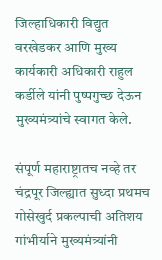जिल्हाधिकारी विद्युत वरखेडकर आणि मुख्य कार्यकारी अधिकारी राहुल कर्डीले यांनी पुष्पगुच्छ देऊन मुख्यमंत्र्यांचे स्वागत केले.

संपूर्ण महाराष्ट्रातच नव्हे तर चंद्रपूर जिल्ह्यात सुध्दा प्रथमच गोसेखुर्द प्रकल्पाची अतिशय गांभीर्याने मुख्यमंत्र्यांनी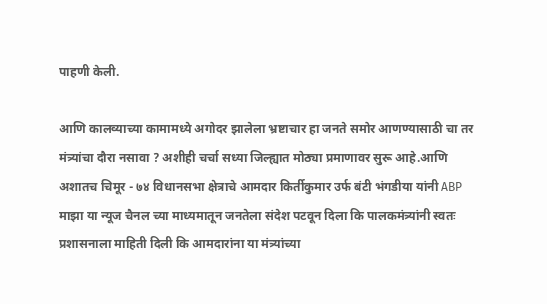पाहणी केली.

आणि कालव्याच्या कामामध्ये अगोदर झालेला भ्रष्टाचार हा जनते समोर आणण्यासाठी चा तर मंत्र्यांचा दौरा नसावा ? अशीही चर्चा सध्या जिल्ह्यात मोठ्या प्रमाणावर सुरू आहे.आणि अशातच चिमूर - ७४ विधानसभा क्षेत्राचे आमदार किर्तीकुमार उर्फ बंटी भंगडीया यांनी ABP माझा या न्यूज चैनल च्या माध्यमातून जनतेला संदेश पटवून दिला कि पालकमंत्र्यांनी स्वतः प्रशासनाला माहिती दिली कि आमदारांना या मंत्र्यांच्या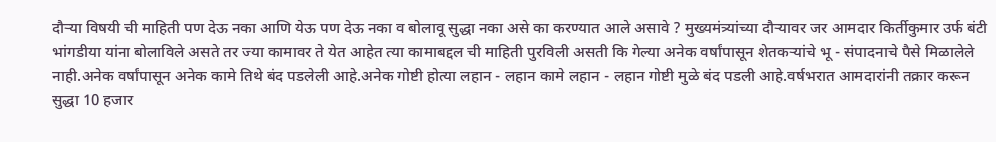दौऱ्या विषयी ची माहिती पण देऊ नका आणि येऊ पण देऊ नका व बोलावू सुद्धा नका असे का करण्यात आले असावे ? मुख्यमंत्र्यांच्या दौऱ्यावर जर आमदार किर्तीकुमार उर्फ बंटी भांगडीया यांना बोलाविले असते तर ज्या कामावर ते येत आहेत त्या कामाबद्दल ची माहिती पुरविली असती कि गेल्या अनेक वर्षांपासून शेतकऱ्यांचे भू - संपादनाचे पैसे मिळालेले नाही.अनेक वर्षांपासून अनेक कामे तिथे बंद पडलेली आहे.अनेक गोष्टी होत्या लहान - लहान कामे लहान - लहान गोष्टी मुळे बंद पडली आहे.वर्षभरात आमदारांनी तक्रार करून सुद्धा 10 हजार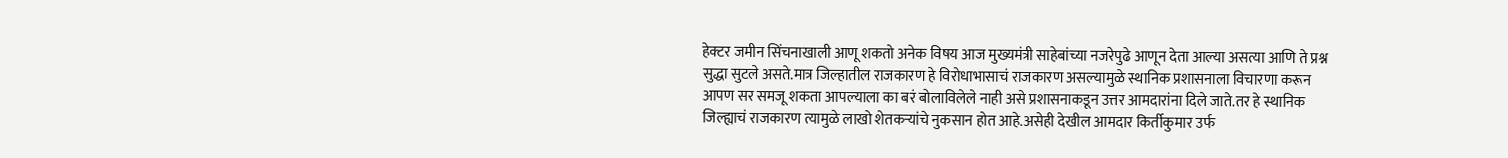हेक्टर जमीन सिंचनाखाली आणू शकतो अनेक विषय आज मुख्यमंत्री साहेबांच्या नजरेपुढे आणून देता आल्या असत्या आणि ते प्रश्न सुद्धा सुटले असते.मात्र जिल्हातील राजकारण हे विरोधाभासाचं राजकारण असल्यामुळे स्थानिक प्रशासनाला विचारणा करून आपण सर समजू शकता आपल्याला का बरं बोलाविलेले नाही असे प्रशासनाकडून उत्तर आमदारांना दिले जाते.तर हे स्थानिक जिल्ह्याचं राजकारण त्यामुळे लाखो शेतकऱ्यांचे नुकसान होत आहे.असेही देखील आमदार किर्तीकुमार उर्फ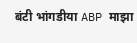बंटी भांगडीया ABP माझा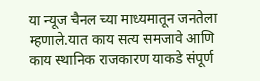या न्यूज चैनल च्या माध्यमातून जनतेला म्हणाले.यात काय सत्य समजावे आणि काय स्थानिक राजकारण याकडे संपूर्ण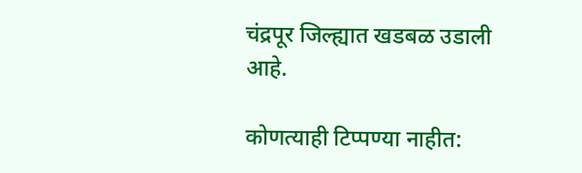चंद्रपूर जिल्ह्यात खडबळ उडाली आहे.

कोणत्याही टिप्पण्‍या नाहीत: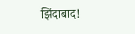झिंदाबाद!